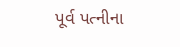પૂર્વ પત્નીના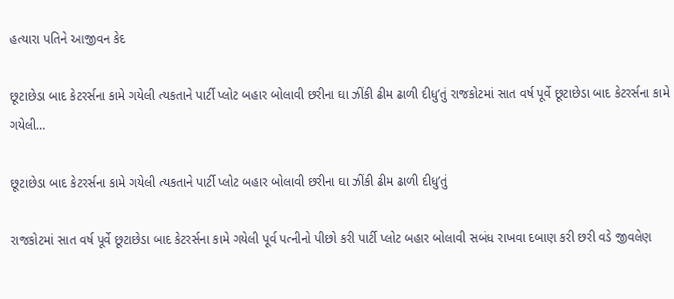હત્યારા પતિને આજીવન કેદ

છૂટાછેડા બાદ કેટરર્સના કામે ગયેલી ત્યકતાને પાર્ટી પ્લોટ બહાર બોલાવી છરીના ઘા ઝીંકી ઢીમ ઢાળી દીધુ’તું રાજકોટમાં સાત વર્ષ પૂર્વે છૂટાછેડા બાદ કેટરર્સના કામે ગયેલી…

છૂટાછેડા બાદ કેટરર્સના કામે ગયેલી ત્યકતાને પાર્ટી પ્લોટ બહાર બોલાવી છરીના ઘા ઝીંકી ઢીમ ઢાળી દીધુ’તું

રાજકોટમાં સાત વર્ષ પૂર્વે છૂટાછેડા બાદ કેટરર્સના કામે ગયેલી પૂર્વ પત્નીનો પીછો કરી પાર્ટી પ્લોટ બહાર બોલાવી સબંધ રાખવા દબાણ કરી છરી વડે જીવલેણ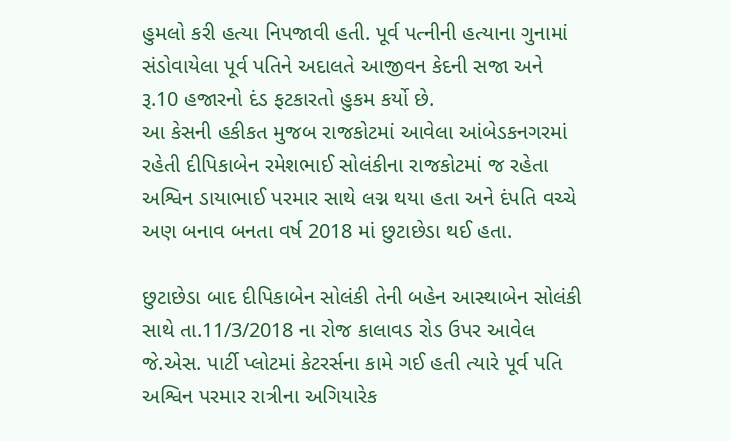હુમલો કરી હત્યા નિપજાવી હતી. પૂર્વ પત્નીની હત્યાના ગુનામાં સંડોવાયેલા પૂર્વ પતિને અદાલતે આજીવન કેદની સજા અને રૂ.10 હજારનો દંડ ફટકારતો હુકમ કર્યો છે.
આ કેસની હકીકત મુજબ રાજકોટમાં આવેલા આંબેડકનગરમાં રહેતી દીપિકાબેન રમેશભાઈ સોલંકીના રાજકોટમાં જ રહેતા અશ્વિન ડાયાભાઈ પરમાર સાથે લગ્ન થયા હતા અને દંપતિ વચ્ચે અણ બનાવ બનતા વર્ષ 2018 માં છુટાછેડા થઈ હતા.

છુટાછેડા બાદ દીપિકાબેન સોલંકી તેની બહેન આસ્થાબેન સોલંકી સાથે તા.11/3/2018 ના રોજ કાલાવડ રોડ ઉપર આવેલ જે.એસ. પાર્ટી પ્લોટમાં કેટરર્સના કામે ગઈ હતી ત્યારે પૂર્વ પતિ અશ્વિન પરમાર રાત્રીના અગિયારેક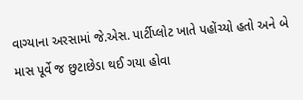વાગ્યાના અરસામાં જે.એસ. પાર્ટીપ્લોટ ખાતે પહોંચ્યો હતો અને બે માસ પૂર્વે જ છુટાછેડા થઈ ગયા હોવા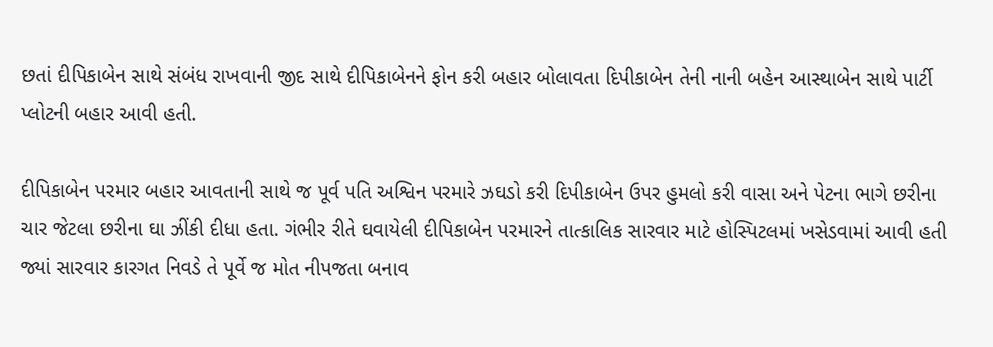છતાં દીપિકાબેન સાથે સંબંધ રાખવાની જીદ સાથે દીપિકાબેનને ફોન કરી બહાર બોલાવતા દિપીકાબેન તેની નાની બહેન આસ્થાબેન સાથે પાર્ટી પ્લોટની બહાર આવી હતી.

દીપિકાબેન પરમાર બહાર આવતાની સાથે જ પૂર્વ પતિ અશ્વિન પરમારે ઝઘડો કરી દિપીકાબેન ઉપર હુમલો કરી વાસા અને પેટના ભાગે છરીના ચાર જેટલા છરીના ઘા ઝીંકી દીધા હતા. ગંભીર રીતે ઘવાયેલી દીપિકાબેન પરમારને તાત્કાલિક સારવાર માટે હોસ્પિટલમાં ખસેડવામાં આવી હતી જ્યાં સારવાર કારગત નિવડે તે પૂર્વે જ મોત નીપજતા બનાવ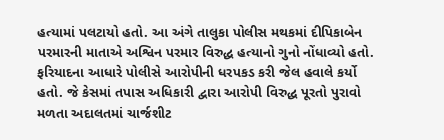હત્યામાં પલટાયો હતો. આ અંગે તાલુકા પોલીસ મથકમાં દીપિકાબેન પરમારની માતાએ અશ્વિન પરમાર વિરુદ્ધ હત્યાનો ગુનો નોંધાવ્યો હતો. ફરિયાદના આધારે પોલીસે આરોપીની ધરપકડ કરી જેલ હવાલે કર્યો હતો. જે કેસમાં તપાસ અધિકારી દ્વારા આરોપી વિરુદ્ધ પૂરતો પુરાવો મળતા અદાલતમાં ચાર્જશીટ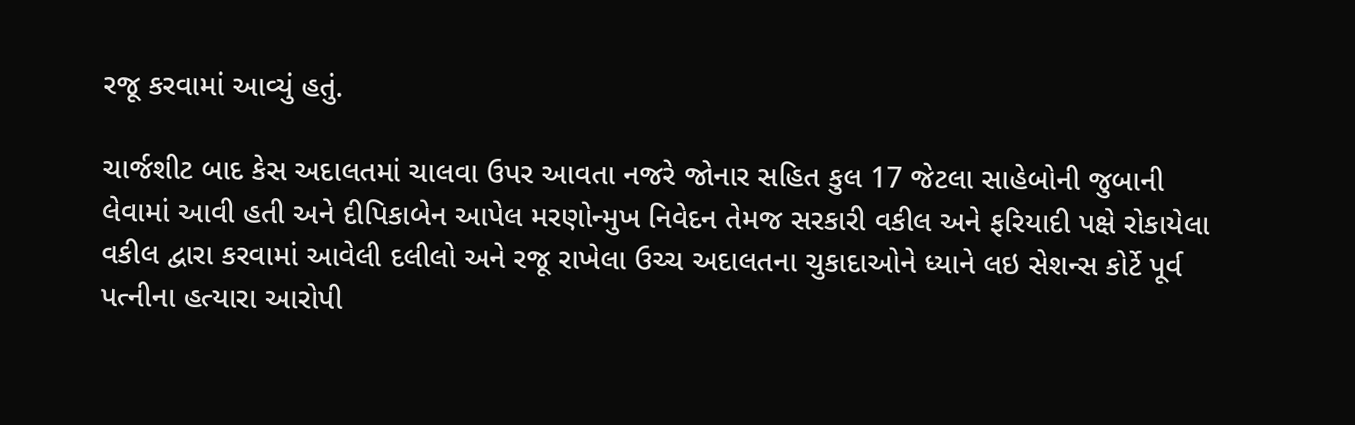રજૂ કરવામાં આવ્યું હતું.

ચાર્જશીટ બાદ કેસ અદાલતમાં ચાલવા ઉપર આવતા નજરે જોનાર સહિત કુલ 17 જેટલા સાહેબોની જુબાની લેવામાં આવી હતી અને દીપિકાબેન આપેલ મરણોન્મુખ નિવેદન તેમજ સરકારી વકીલ અને ફરિયાદી પક્ષે રોકાયેલા વકીલ દ્વારા કરવામાં આવેલી દલીલો અને રજૂ રાખેલા ઉચ્ચ અદાલતના ચુકાદાઓને ધ્યાને લઇ સેશન્સ કોર્ટે પૂર્વ પત્નીના હત્યારા આરોપી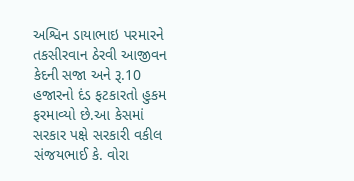અશ્વિન ડાયાભાઇ પરમારને તકસીરવાન ઠેરવી આજીવન કેદની સજા અને રૂ.10 હજારનો દંડ ફટકારતો હુકમ ફરમાવ્યો છે.આ કેસમાં સરકાર પક્ષે સરકારી વકીલ સંજયભાઈ કે. વોરા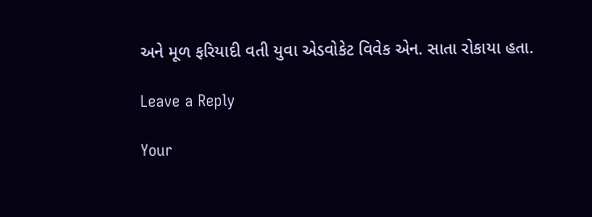અને મૂળ ફરિયાદી વતી યુવા એડવોકેટ વિવેક એન. સાતા રોકાયા હતા.

Leave a Reply

Your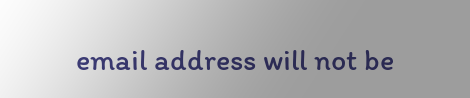email address will not be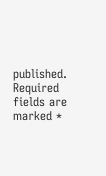published. Required fields are marked *